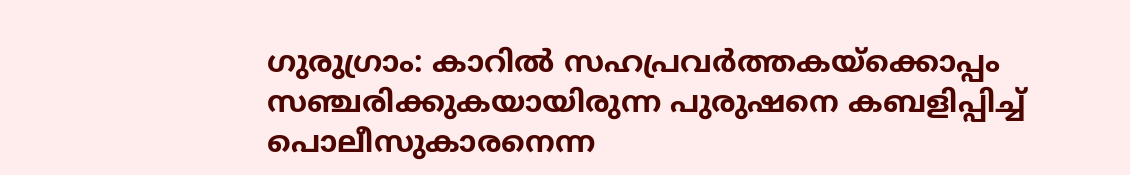ഗുരുഗ്രാം: കാറിൽ സഹപ്രവർത്തകയ്ക്കൊപ്പം സഞ്ചരിക്കുകയായിരുന്ന പുരുഷനെ കബളിപ്പിച്ച് പൊലീസുകാരനെന്ന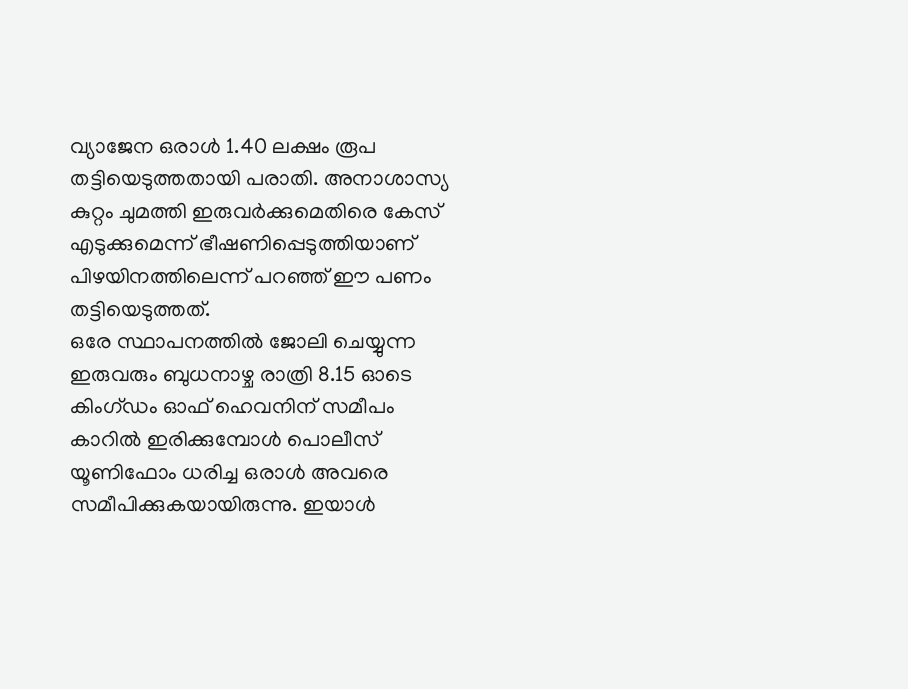വ്യാജേന ഒരാൾ 1.40 ലക്ഷം രൂപ തട്ടിയെടുത്തതായി പരാതി. അനാശാസ്യ കുറ്റം ചുമത്തി ഇരുവർക്കുമെതിരെ കേസ് എടുക്കുമെന്ന് ഭീഷണിപ്പെടുത്തിയാണ് പിഴയിനത്തിലെന്ന് പറഞ്ഞ് ഈ പണം തട്ടിയെടുത്തത്.
ഒരേ സ്ഥാപനത്തിൽ ജോലി ചെയ്യുന്ന ഇരുവരും ബുധനാഴ്ച രാത്രി 8.15 ഓടെ കിംഗ്ഡം ഓഫ് ഹെവനിന് സമീപം കാറിൽ ഇരിക്കുമ്പോൾ പൊലീസ് യൂണിഫോം ധരിച്ച ഒരാൾ അവരെ സമീപിക്കുകയായിരുന്നു. ഇയാൾ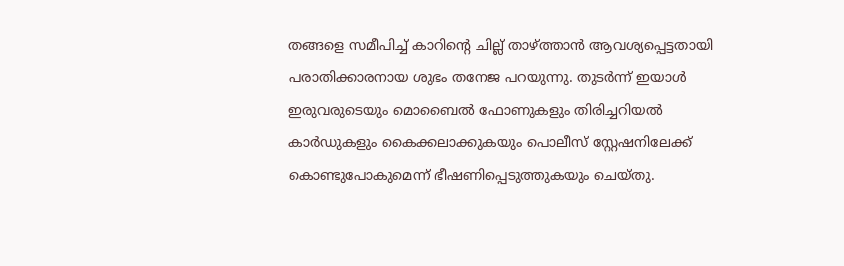തങ്ങളെ സമീപിച്ച് കാറിന്റെ ചില്ല് താഴ്ത്താൻ ആവശ്യപ്പെട്ടതായി പരാതിക്കാരനായ ശുഭം തനേജ പറയുന്നു. തുടർന്ന് ഇയാൾ ഇരുവരുടെയും മൊബൈൽ ഫോണുകളും തിരിച്ചറിയൽ കാർഡുകളും കൈക്കലാക്കുകയും പൊലീസ് സ്റ്റേഷനിലേക്ക് കൊണ്ടുപോകുമെന്ന് ഭീഷണിപ്പെടുത്തുകയും ചെയ്തു.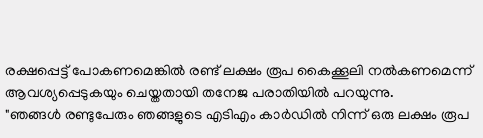രക്ഷപ്പെട്ട് പോകണമെങ്കിൽ രണ്ട് ലക്ഷം രൂപ കൈക്കൂലി നൽകണമെന്ന് ആവശ്യപ്പെടുകയും ചെയ്തതായി തനേജ പരാതിയിൽ പറയുന്നു.
"ഞങ്ങൾ രണ്ടുപേരും ഞങ്ങളുടെ എടിഎം കാർഡിൽ നിന്ന് ഒരു ലക്ഷം രൂപ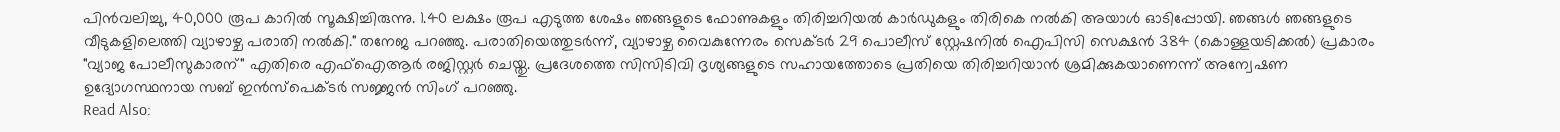പിൻവലിച്ചു, 40,000 രൂപ കാറിൽ സൂക്ഷിച്ചിരുന്നു. 1.40 ലക്ഷം രൂപ എടുത്ത ശേഷം ഞങ്ങളുടെ ഫോണുകളും തിരിച്ചറിയൽ കാർഡുകളും തിരികെ നൽകി അയാൾ ഓടിപ്പോയി. ഞങ്ങൾ ഞങ്ങളുടെ വീടുകളിലെത്തി വ്യാഴാഴ്ച പരാതി നൽകി." തനേജ പറഞ്ഞു. പരാതിയെത്തുടർന്ന്, വ്യാഴാഴ്ച വൈകുന്നേരം സെക്ടർ 29 പൊലീസ് സ്റ്റേഷനിൽ ഐപിസി സെക്ഷൻ 384 (കൊള്ളയടിക്കൽ) പ്രകാരം "വ്യാജ പോലീസുകാരന്" എതിരെ എഫ്ഐആർ രജിസ്റ്റർ ചെയ്തു. പ്രദേശത്തെ സിസിടിവി ദൃശ്യങ്ങളുടെ സഹായത്തോടെ പ്രതിയെ തിരിച്ചറിയാൻ ശ്രമിക്കുകയാണെന്ന് അന്വേഷണ ഉദ്യോഗസ്ഥനായ സബ് ഇൻസ്പെക്ടർ സജ്ജൻ സിംഗ് പറഞ്ഞു.
Read Also: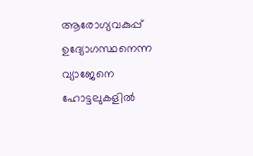ആരോഗ്യവകുപ്പ് ഉദ്യോഗസ്ഥനെന്ന വ്യാജേനെ ഹോട്ടലുകളിൽ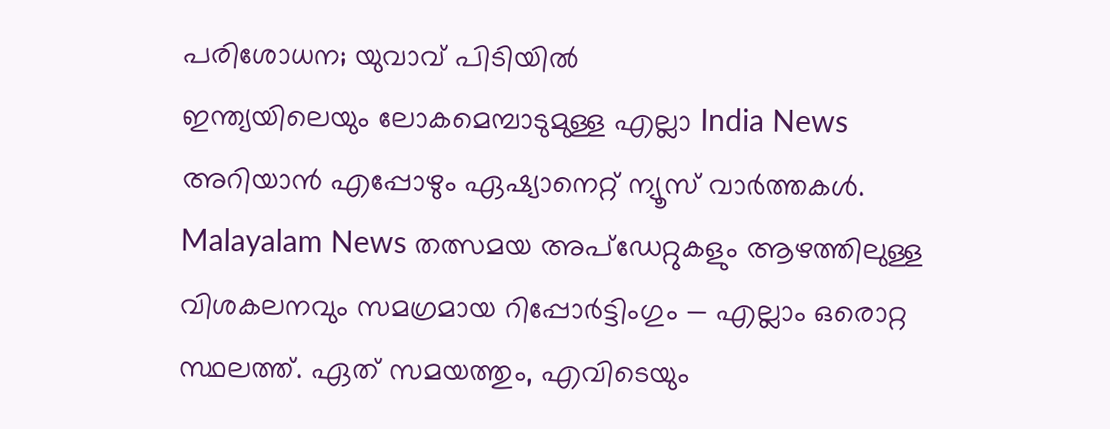പരിശോധന; യുവാവ് പിടിയിൽ
ഇന്ത്യയിലെയും ലോകമെമ്പാടുമുള്ള എല്ലാ India News അറിയാൻ എപ്പോഴും ഏഷ്യാനെറ്റ് ന്യൂസ് വാർത്തകൾ. Malayalam News തത്സമയ അപ്ഡേറ്റുകളും ആഴത്തിലുള്ള വിശകലനവും സമഗ്രമായ റിപ്പോർട്ടിംഗും — എല്ലാം ഒരൊറ്റ സ്ഥലത്ത്. ഏത് സമയത്തും, എവിടെയും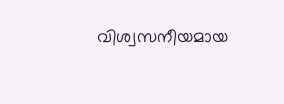വിശ്വസനീയമായ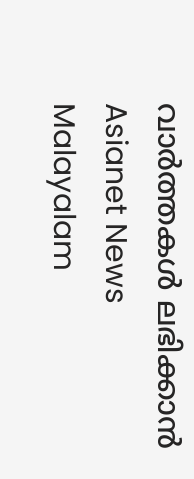വാർത്തകൾ ലഭിക്കാൻ Asianet News Malayalam